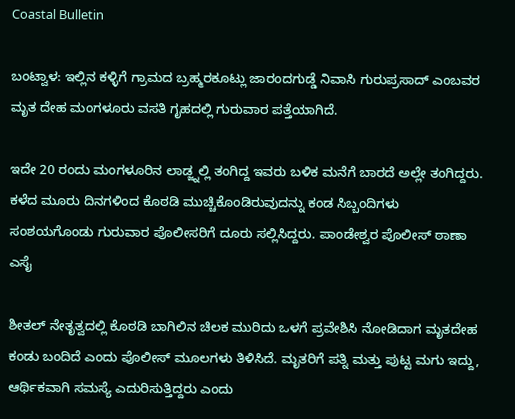Coastal Bulletin

ಬಂಟ್ವಾಳ: ಇಲ್ಲಿನ ಕಳ್ಳಿಗೆ ಗ್ರಾಮದ ಬ್ರಹ್ಮರಕೂಟ್ಲು ಜಾರಂದಗುಡ್ಡೆ ನಿವಾಸಿ ಗುರುಪ್ರಸಾದ್ ಎಂಬವರ ಮೃತ ದೇಹ ಮಂಗಳೂರು ವಸತಿ ಗೃಹದಲ್ಲಿ ಗುರುವಾರ ಪತ್ತೆಯಾಗಿದೆ.

ಇದೇ 20 ರಂದು ಮಂಗಳೂರಿನ ಲಾಡ್ಜ್ನಲ್ಲಿ ತಂಗಿದ್ದ ಇವರು ಬಳಿಕ ಮನೆಗೆ ಬಾರದೆ ಅಲ್ಲೇ ತಂಗಿದ್ದರು. ಕಳೆದ ಮೂರು ದಿನಗಳಿಂದ ಕೊಠಡಿ ಮುಚ್ಚಿಕೊಂಡಿರುವುದನ್ನು ಕಂಡ ಸಿಬ್ಬಂದಿಗಳು ಸಂಶಯಗೊಂಡು ಗುರುವಾರ ಪೊಲೀಸರಿಗೆ ದೂರು ಸಲ್ಲಿಸಿದ್ದರು. ಪಾಂಡೇಶ್ವರ ಪೊಲೀಸ್ ಠಾಣಾ ಎಸೈ

ಶೀತಲ್ ನೇತೃತ್ವದಲ್ಲಿ ಕೊಠಡಿ ಬಾಗಿಲಿನ ಚಿಲಕ ಮುರಿದು ಒಳಗೆ ಪ್ರವೇಶಿಸಿ ನೋಡಿದಾಗ ಮೃತದೇಹ ಕಂಡು ಬಂದಿದೆ ಎಂದು ಪೊಲೀಸ್ ಮೂಲಗಳು ತಿಳಿಸಿದೆ. ಮೃತರಿಗೆ ಪತ್ನಿ ಮತ್ತು ಪುಟ್ಟ ಮಗು ಇದ್ದು, ಆರ್ಥಿಕವಾಗಿ ಸಮಸ್ಯೆ ಎದುರಿಸುತ್ತಿದ್ದರು ಎಂದು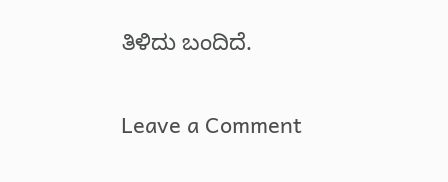ತಿಳಿದು ಬಂದಿದೆ.

Leave a Comment